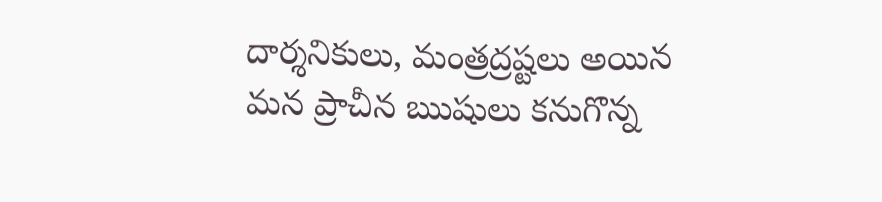దార్శనికులు, మంత్రద్రష్టలు అయిన మన ప్రాచీన ఋషులు కనుగొన్న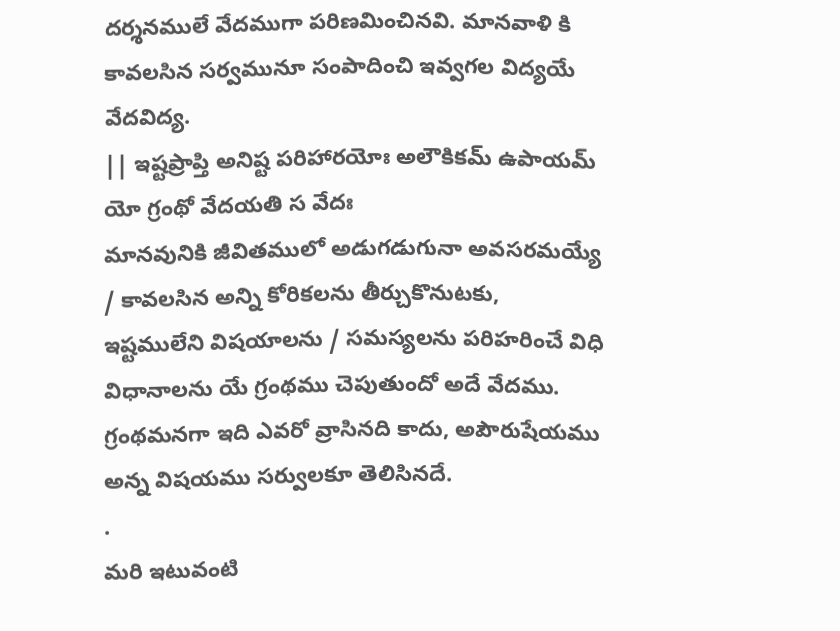దర్శనములే వేదముగా పరిణమించినవి. మానవాళి కి కావలసిన సర్వమునూ సంపాదించి ఇవ్వగల విద్యయే వేదవిద్య.
|| ఇష్టప్రాప్తి అనిష్ట పరిహారయోః అలౌకికమ్ ఉపాయమ్ యో గ్రంథో వేదయతి స వేదః
మానవునికి జీవితములో అడుగడుగునా అవసరమయ్యే / కావలసిన అన్ని కోరికలను తీర్చుకొనుటకు, ఇష్టములేని విషయాలను / సమస్యలను పరిహరించే విధి విధానాలను యే గ్రంథము చెపుతుందో అదే వేదము. గ్రంథమనగా ఇది ఎవరో వ్రాసినది కాదు, అపౌరుషేయము అన్న విషయము సర్వులకూ తెలిసినదే.
.
మరి ఇటువంటి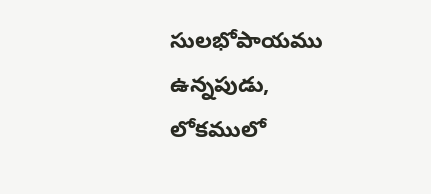సులభోపాయము ఉన్నపుడు, లోకములో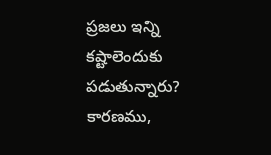ప్రజలు ఇన్ని కష్టాలెందుకు పడుతున్నారు?
కారణము,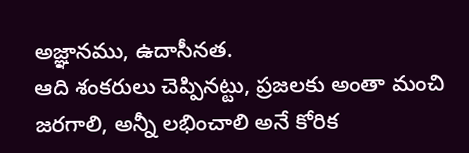అజ్ఞానము, ఉదాసీనత.
ఆది శంకరులు చెప్పినట్టు, ప్రజలకు అంతా మంచి జరగాలి, అన్నీ లభించాలి అనే కోరిక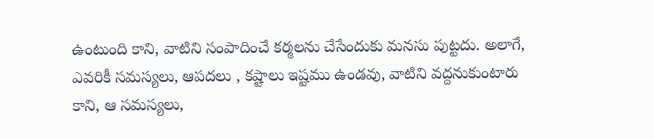ఉంటుంది కాని, వాటిని సంపాదించే కర్మలను చేసేందుకు మనసు పుట్టదు. అలాగే, ఎవరికీ సమస్యలు, ఆపదలు , కష్టాలు ఇష్టము ఉండవు, వాటిని వద్దనుకుంటారు కాని, ఆ సమస్యలు,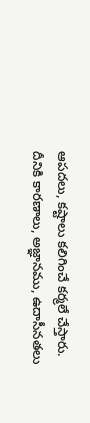ఆపదలు, కష్టాలు కలిగించే కర్మలే చేస్తారు.
దీనికి కారణాలు, అజ్ఞానము, ఉదాసీనతలు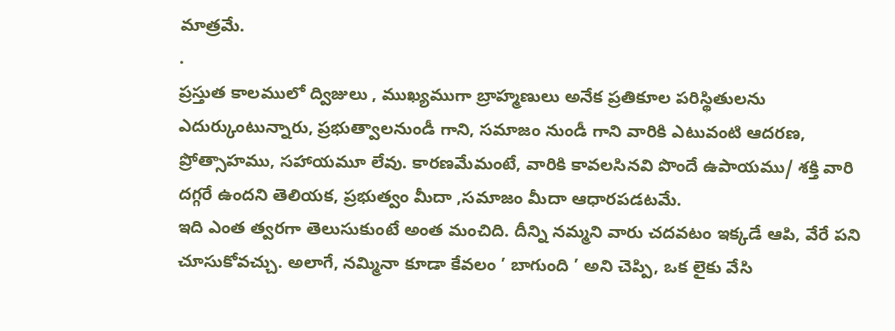మాత్రమే.
.
ప్రస్తుత కాలములో ద్విజులు , ముఖ్యముగా బ్రాహ్మణులు అనేక ప్రతికూల పరిస్థితులను ఎదుర్కుంటున్నారు, ప్రభుత్వాలనుండీ గాని, సమాజం నుండీ గాని వారికి ఎటువంటి ఆదరణ, ప్రోత్సాహము, సహాయమూ లేవు. కారణమేమంటే, వారికి కావలసినవి పొందే ఉపాయము/ శక్తి వారి దగ్గరే ఉందని తెలియక, ప్రభుత్వం మీదా ,సమాజం మీదా ఆధారపడటమే.
ఇది ఎంత త్వరగా తెలుసుకుంటే అంత మంచిది. దీన్ని నమ్మని వారు చదవటం ఇక్కడే ఆపి, వేరే పని చూసుకోవచ్చు. అలాగే, నమ్మినా కూడా కేవలం ’ బాగుంది ’ అని చెప్పి, ఒక లైకు వేసి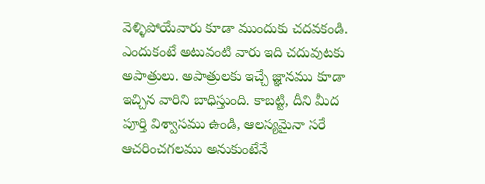వెళ్ళిపోయేవారు కూడా ముందుకు చదవకండి. ఎందుకంటే అటువంటి వారు ఇది చదువుటకు అపాత్రులు. అపాత్రులకు ఇచ్చే జ్ఞానము కూడా ఇచ్చిన వారిని బాధిస్తుంది. కాబట్టి, దీని మీద పూర్తి విశ్వాసము ఉండి, ఆలస్యమైనా సరే ఆచరించగలము అనుకుంటేనే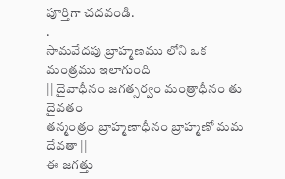పూర్తిగా చదవండి.
.
సామవేదపు బ్రాహ్మణము లోని ఒక మంత్రము ఇలాగుంది
|| దైవాధీనం జగత్సర్వం మంత్రాధీనం తు దైవతం
తన్మంత్రం బ్రాహ్మణాధీనం బ్రాహ్మణో మమ దేవతా ||
ఈ జగత్తు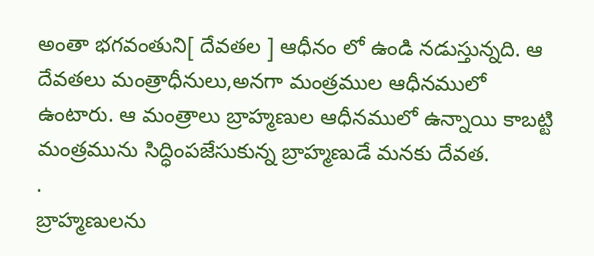అంతా భగవంతుని[ దేవతల ] ఆధీనం లో ఉండి నడుస్తున్నది. ఆ దేవతలు మంత్రాధీనులు,అనగా మంత్రముల ఆధీనములో ఉంటారు. ఆ మంత్రాలు బ్రాహ్మణుల ఆధీనములో ఉన్నాయి కాబట్టి మంత్రమును సిద్ధింపజేసుకున్న బ్రాహ్మణుడే మనకు దేవత.
.
బ్రాహ్మణులను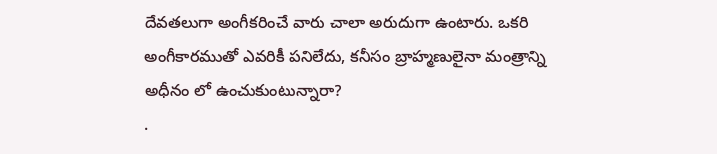దేవతలుగా అంగీకరించే వారు చాలా అరుదుగా ఉంటారు. ఒకరి అంగీకారముతో ఎవరికీ పనిలేదు, కనీసం బ్రాహ్మణులైనా మంత్రాన్ని అధీనం లో ఉంచుకుంటున్నారా?
.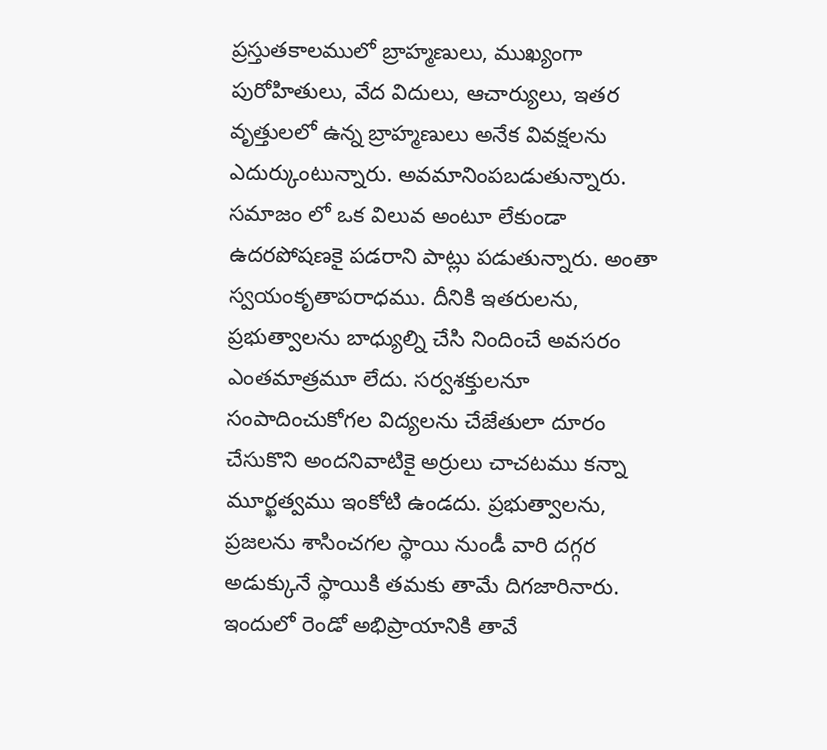ప్రస్తుతకాలములో బ్రాహ్మణులు, ముఖ్యంగా పురోహితులు, వేద విదులు, ఆచార్యులు, ఇతర వృత్తులలో ఉన్న బ్రాహ్మణులు అనేక వివక్షలను ఎదుర్కుంటున్నారు. అవమానింపబడుతున్నారు. సమాజం లో ఒక విలువ అంటూ లేకుండా ఉదరపోషణకై పడరాని పాట్లు పడుతున్నారు. అంతా స్వయంకృతాపరాధము. దీనికి ఇతరులను, ప్రభుత్వాలను బాధ్యుల్ని చేసి నిందించే అవసరం ఎంతమాత్రమూ లేదు. సర్వశక్తులనూ సంపాదించుకోగల విద్యలను చేజేతులా దూరం చేసుకొని అందనివాటికై అర్రులు చాచటము కన్నా మూర్ఖత్వము ఇంకోటి ఉండదు. ప్రభుత్వాలను, ప్రజలను శాసించగల స్థాయి నుండీ వారి దగ్గర అడుక్కునే స్థాయికి తమకు తామే దిగజారినారు. ఇందులో రెండో అభిప్రాయానికి తావే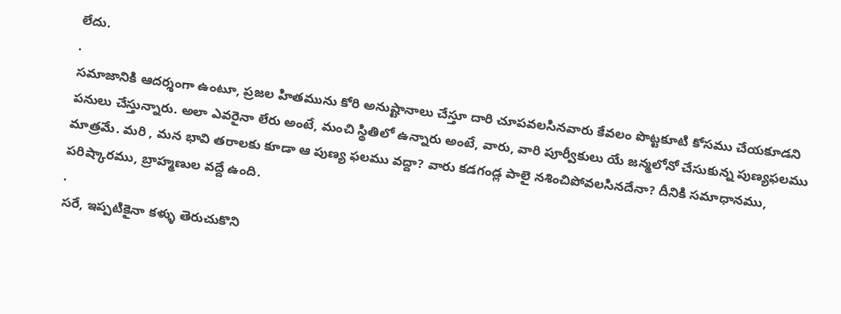లేదు.
.
సమాజానికి ఆదర్శంగా ఉంటూ, ప్రజల హితమును కోరి అనుష్టానాలు చేస్తూ దారి చూపవలసినవారు కేవలం పొట్టకూటి కోసము చేయకూడని పనులు చేస్తున్నారు. అలా ఎవరైనా లేరు అంటే, మంచి స్థితిలో ఉన్నారు అంటే, వారు, వారి పూర్వీకులు యే జన్మలోనో చేసుకున్న పుణ్యఫలము మాత్రమే. మరి , మన భావి తరాలకు కూడా ఆ పుణ్య ఫలము వద్దా? వారు కడగండ్ల పాలై నశించిపోవలసినదేనా? దీనికి సమాధానము, పరిష్కారము, బ్రాహ్మణుల వద్దే ఉంది.
.
సరే, ఇప్పటికైనా కళ్ళు తెరుచుకొని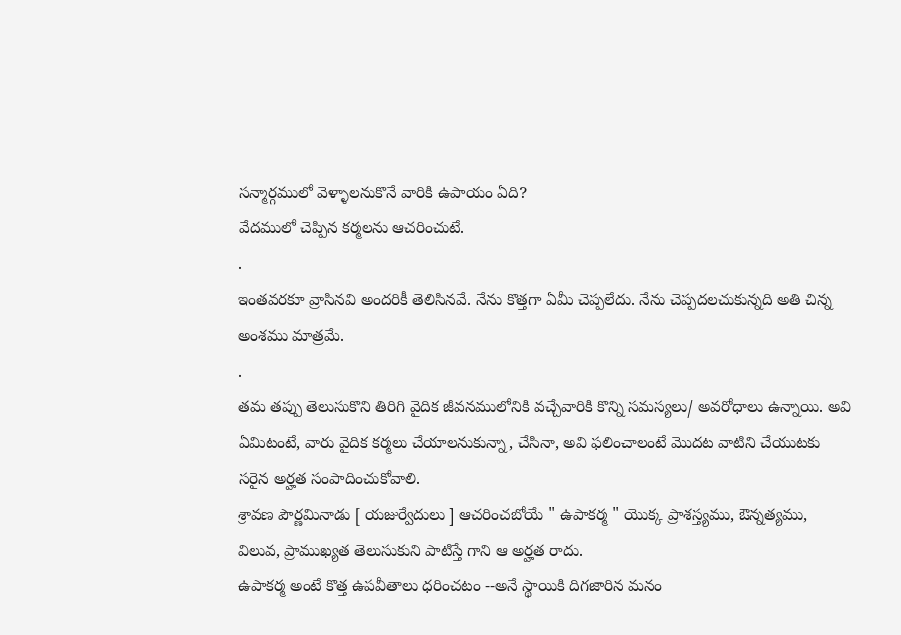సన్మార్గములో వెళ్ళాలనుకొనే వారికి ఉపాయం ఏది?
వేదములో చెప్పిన కర్మలను ఆచరించుటే.
.
ఇంతవరకూ వ్రాసినవి అందరికీ తెలిసినవే. నేను కొత్తగా ఏమీ చెప్పలేదు. నేను చెప్పదలచుకున్నది అతి చిన్న అంశము మాత్రమే.
.
తమ తప్పు తెలుసుకొని తిరిగి వైదిక జీవనములోనికి వచ్చేవారికి కొన్ని సమస్యలు/ అవరోధాలు ఉన్నాయి. అవి ఏమిటంటే, వారు వైదిక కర్మలు చేయాలనుకున్నా, చేసినా, అవి ఫలించాలంటే మొదట వాటిని చేయుటకు సరైన అర్హత సంపాదించుకోవాలి.
శ్రావణ పౌర్ణమినాడు [ యజుర్వేదులు ] ఆచరించబోయే " ఉపాకర్మ " యొక్క ప్రాశస్త్యము, ఔన్నత్యము, విలువ, ప్రాముఖ్యత తెలుసుకుని పాటిస్తే గాని ఆ అర్హత రాదు.
ఉపాకర్మ అంటే కొత్త ఉపవీతాలు ధరించటం --అనే స్థాయికి దిగజారిన మనం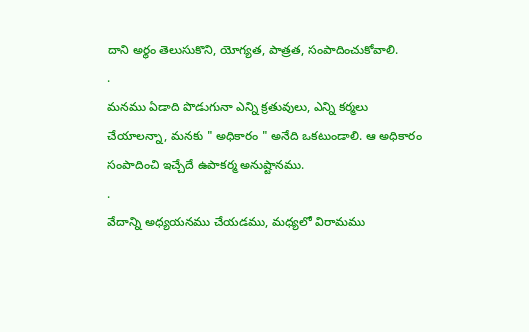దాని అర్థం తెలుసుకొని, యోగ్యత, పాత్రత, సంపాదించుకోవాలి.
.
మనము ఏడాది పొడుగునా ఎన్ని క్రతువులు, ఎన్ని కర్మలు చేయాలన్నా, మనకు " అధికారం " అనేది ఒకటుండాలి. ఆ అధికారం సంపాదించి ఇచ్చేదే ఉపాకర్మ అనుష్టానము.
.
వేదాన్ని అధ్యయనము చేయడము, మధ్యలో విరామము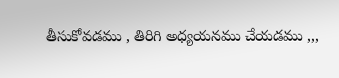తీసుకోవడము , తిరిగి అధ్యయనము చేయడము ,,,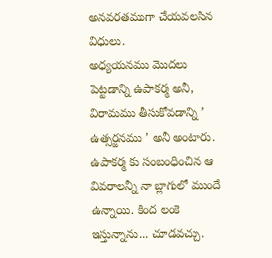అనవరతముగా చేయవలసిన విధులు.
అధ్యయనము మొదలు పెట్టడాన్ని ఉపాకర్మ అనీ, విరామము తీసుకోవడాన్ని ’ ఉత్సర్జనము ’ అనీ అంటారు. ఉపాకర్మ కు సంబంధించిన ఆ వివరాలన్నీ నా బ్లాగులో ముందే ఉన్నాయి. కింద లంకె ఇస్తున్నాను... చూడవచ్చు.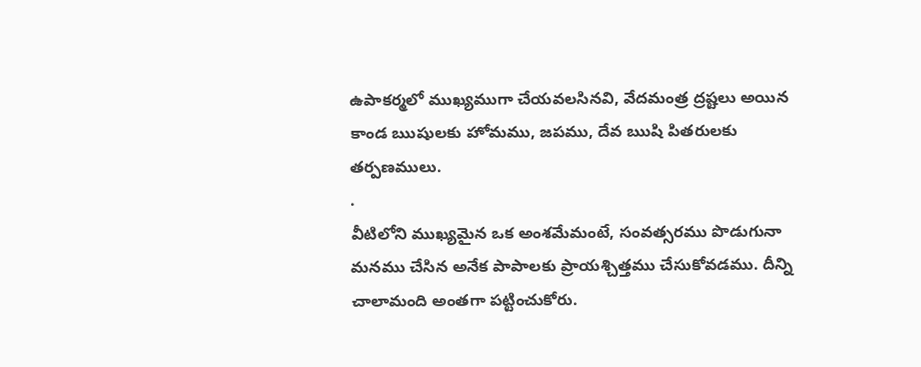ఉపాకర్మలో ముఖ్యముగా చేయవలసినవి, వేదమంత్ర ద్రష్టలు అయిన కాండ ఋషులకు హోమము, జపము, దేవ ఋషి పితరులకు తర్పణములు.
.
వీటిలోని ముఖ్యమైన ఒక అంశమేమంటే, సంవత్సరము పొడుగునా మనము చేసిన అనేక పాపాలకు ప్రాయశ్చిత్తము చేసుకోవడము. దీన్ని చాలామంది అంతగా పట్టించుకోరు.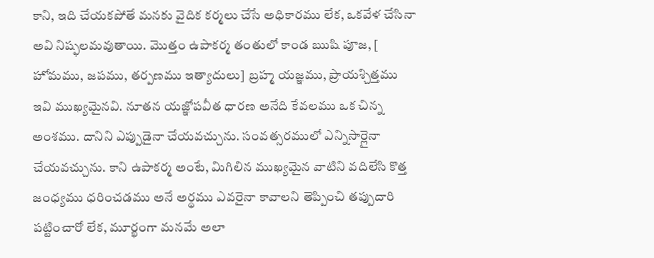కాని, ఇది చేయకపోతే మనకు వైదిక కర్మలు చేసే అధికారము లేక, ఒకవేళ చేసినా అవి నిష్ఫలమవుతాయి. మొత్తం ఉపాకర్మ తంతులో కాండ ఋషి పూజ, [ హోమము, జపము, తర్పణము ఇత్యాదులు] బ్రహ్మ యజ్ఞము, ప్రాయశ్చిత్తము ఇవి ముఖ్యమైనవి. నూతన యజ్ఞోపవీత ధారణ అనేది కేవలము ఒక చిన్న అంశము. దానిని ఎప్పుడైనా చేయవచ్చును. సంవత్సరములో ఎన్నిసార్లైనా చేయవచ్చును. కాని ఉపాకర్మ అంటే, మిగిలిన ముఖ్యమైన వాటిని వదిలేసి కొత్త జంధ్యము ధరించడము అనే అర్థము ఎవరైనా కావాలని తెప్పించి తప్పుదారి పట్టించారో లేక, మూర్ఖంగా మనమే అలా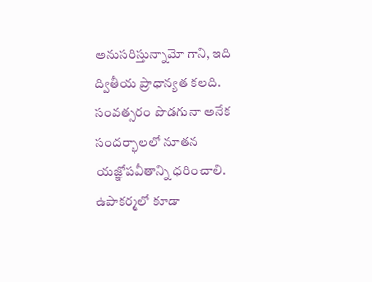అనుసరిస్తున్నామో గాని, ఇది ద్వితీయ ప్రాధాన్యత కలది. సంవత్సరం పొడగునా అనేక సందర్భాలలో నూతన యజ్ఞోపవీతాన్ని ధరించాలి. ఉపాకర్మలో కూడా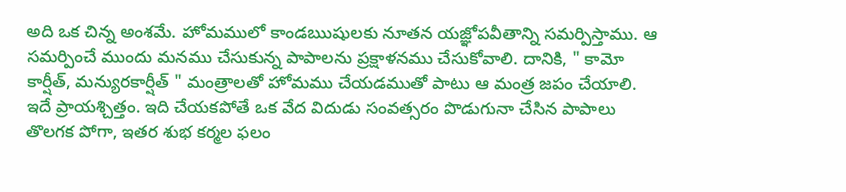అది ఒక చిన్న అంశమే. హోమములో కాండఋషులకు నూతన యజ్ఞోపవీతాన్ని సమర్పిస్తాము. ఆ సమర్పించే ముందు మనము చేసుకున్న పాపాలను ప్రక్షాళనము చేసుకోవాలి. దానికి, " కామో కార్షీత్, మన్యురకార్షీత్ " మంత్రాలతో హోమము చేయడముతో పాటు ఆ మంత్ర జపం చేయాలి. ఇదే ప్రాయశ్చిత్తం. ఇది చేయకపోతే ఒక వేద విదుడు సంవత్సరం పొడుగునా చేసిన పాపాలు తొలగక పోగా, ఇతర శుభ కర్మల ఫలం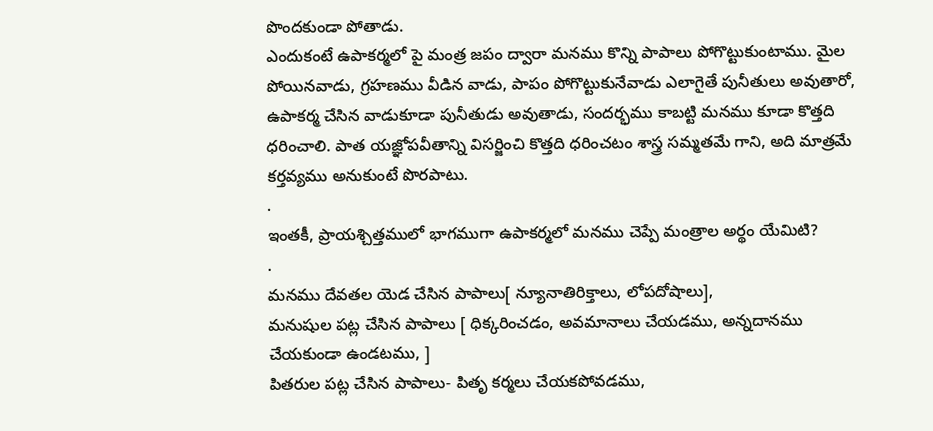పొందకుండా పోతాడు.
ఎందుకంటే ఉపాకర్మలో పై మంత్ర జపం ద్వారా మనము కొన్ని పాపాలు పోగొట్టుకుంటాము. మైల పోయినవాడు, గ్రహణము వీడిన వాడు, పాపం పోగొట్టుకునేవాడు ఎలాగైతే పునీతులు అవుతారో, ఉపాకర్మ చేసిన వాడుకూడా పునీతుడు అవుతాడు, సందర్భము కాబట్టి మనము కూడా కొత్తది ధరించాలి. పాత యజ్ఞోపవీతాన్ని విసర్జించి కొత్తది ధరించటం శాస్త్ర సమ్మతమే గాని, అది మాత్రమే కర్తవ్యము అనుకుంటే పొరపాటు.
.
ఇంతకీ, ప్రాయశ్చిత్తములో భాగముగా ఉపాకర్మలో మనము చెప్పే మంత్రాల అర్థం యేమిటి?
.
మనము దేవతల యెడ చేసిన పాపాలు[ న్యూనాతిరిక్తాలు, లోపదోషాలు],
మనుషుల పట్ల చేసిన పాపాలు [ ధిక్కరించడం, అవమానాలు చేయడము, అన్నదానము చేయకుండా ఉండటము, ]
పితరుల పట్ల చేసిన పాపాలు- పితృ కర్మలు చేయకపోవడము,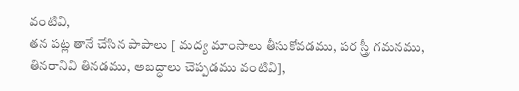వంటివి,
తన పట్ల తానే చేసిన పాపాలు [ మద్య మాంసాలు తీసుకోవడము, పర స్త్రీ గమనము, తినరానివి తినడము, అబద్ధాలు చెప్పడము వంటివి],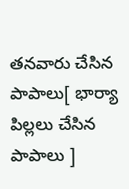తనవారు చేసిన పాపాలు[ భార్యా పిల్లలు చేసిన పాపాలు ]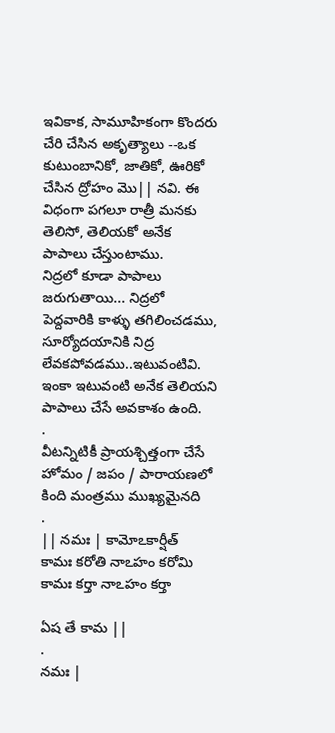ఇవికాక, సామూహికంగా కొందరు చేరి చేసిన అకృత్యాలు --ఒక కుటుంబానికో, జాతికో, ఊరికో చేసిన ద్రోహం మొ|| నవి. ఈ విధంగా పగలూ రాత్రీ మనకు తెలిసో, తెలియకో అనేక పాపాలు చేస్తుంటాము.
నిద్రలో కూడా పాపాలు జరుగుతాయి... నిద్రలో పెద్దవారికి కాళ్ళు తగిలించడము, సూర్యోదయానికి నిద్ర లేవకపోవడము..ఇటువంటివి. ఇంకా ఇటువంటి అనేక తెలియని పాపాలు చేసే అవకాశం ఉంది.
.
వీటన్నిటికీ ప్రాయశ్చిత్తంగా చేసే హోమం / జపం / పారాయణలో కింది మంత్రము ముఖ్యమైనది
.
|| నమః | కామోఽకార్షీత్
కామః కరోతి నాఽహం కరోమి
కామః కర్తా నాఽహం కర్తా

ఏష తే కామ ||
.
నమః |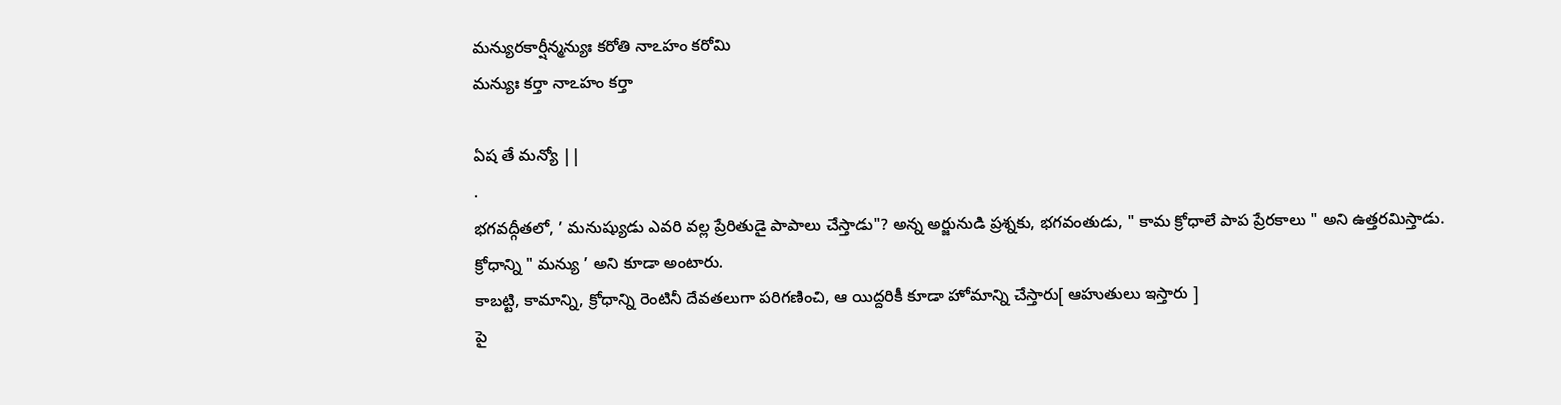మన్యురకార్షీన్మన్యుః కరోతి నాఽహం కరోమి
మన్యుః కర్తా నాఽహం కర్తా

ఏష తే మన్యో ||
.
భగవద్గీతలో, ’ మనుష్యుడు ఎవరి వల్ల ప్రేరితుడై పాపాలు చేస్తాడు"? అన్న అర్జునుడి ప్రశ్నకు, భగవంతుడు, " కామ క్రోధాలే పాప ప్రేరకాలు " అని ఉత్తరమిస్తాడు.
క్రోధాన్ని " మన్యు ’ అని కూడా అంటారు.
కాబట్టి, కామాన్ని, క్రోధాన్ని రెంటినీ దేవతలుగా పరిగణించి, ఆ యిద్దరికీ కూడా హోమాన్ని చేస్తారు[ ఆహుతులు ఇస్తారు ]
పై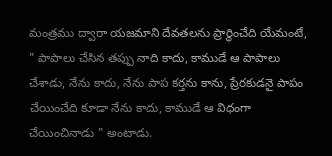మంత్రము ద్వారా యజమాని దేవతలను ప్రార్థించేది యేమంటే, " పాపాలు చేసిన తప్పు నాది కాదు, కాముడే ఆ పాపాలు చేశాడు, నేను కాదు, నేను పాప కర్తను కాను, ప్రేరకుడనై పాపం చేయించేది కూడా నేను కాదు, కాముడే ఆ విధంగా చేయించినాడు " అంటాడు.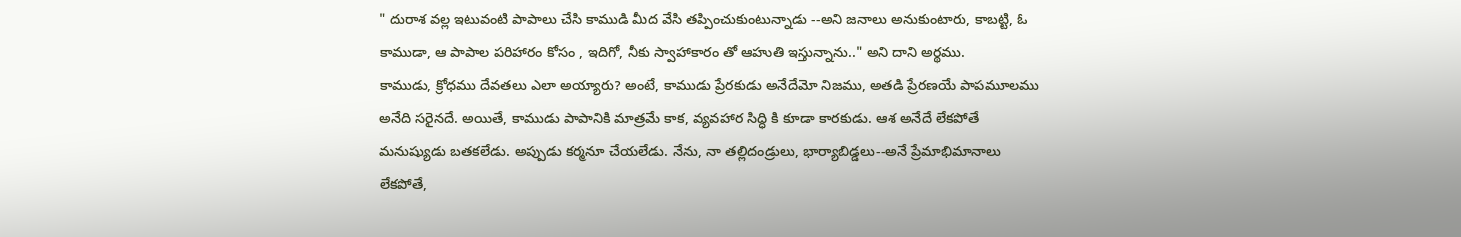" దురాశ వల్ల ఇటువంటి పాపాలు చేసి కాముడి మీద వేసి తప్పించుకుంటున్నాడు --అని జనాలు అనుకుంటారు, కాబట్టి, ఓ కాముడా, ఆ పాపాల పరిహారం కోసం , ఇదిగో, నీకు స్వాహాకారం తో ఆహుతి ఇస్తున్నాను.." అని దాని అర్థము.
కాముడు, క్రోధము దేవతలు ఎలా అయ్యారు? అంటే, కాముడు ప్రేరకుడు అనేదేమో నిజము, అతడి ప్రేరణయే పాపమూలము అనేది సరైనదే. అయితే, కాముడు పాపానికి మాత్రమే కాక, వ్యవహార సిద్ధి కి కూడా కారకుడు. ఆశ అనేదే లేకపోతే మనుష్యుడు బతకలేడు. అప్పుడు కర్మనూ చేయలేడు. నేను, నా తల్లిదండ్రులు, భార్యాబిడ్డలు--అనే ప్రేమాభిమానాలు లేకపోతే,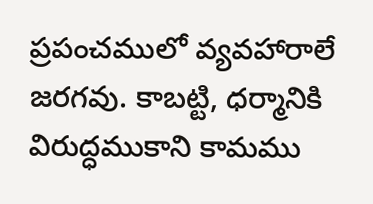ప్రపంచములో వ్యవహారాలే జరగవు. కాబట్టి, ధర్మానికి విరుద్ధముకాని కామము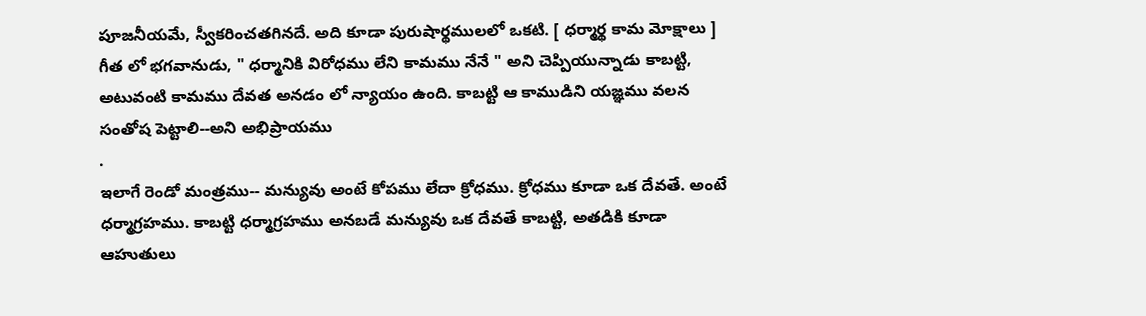పూజనీయమే, స్వీకరించతగినదే. అది కూడా పురుషార్థములలో ఒకటి. [ ధర్మార్థ కామ మోక్షాలు ] గీత లో భగవానుడు, " ధర్మానికి విరోధము లేని కామము నేనే " అని చెప్పియున్నాడు కాబట్టి, అటువంటి కామము దేవత అనడం లో న్యాయం ఉంది. కాబట్టి ఆ కాముడిని యజ్ఞము వలన సంతోష పెట్టాలి--అని అభిప్రాయము
.
ఇలాగే రెండో మంత్రము-- మన్యువు అంటే కోపము లేదా క్రోధము. క్రోధము కూడా ఒక దేవతే. అంటే ధర్మాగ్రహము. కాబట్టి ధర్మాగ్రహము అనబడే మన్యువు ఒక దేవతే కాబట్టి, అతడికి కూడా ఆహుతులు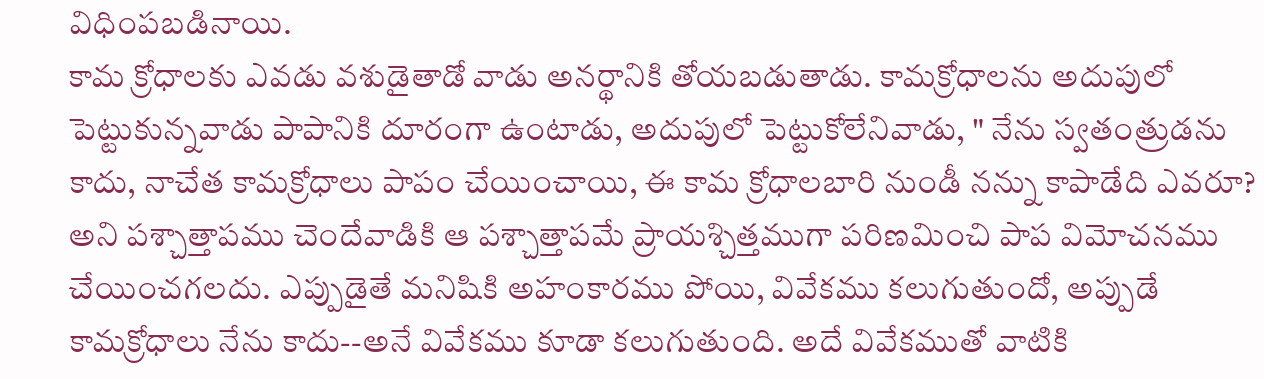విధింపబడినాయి.
కామ క్రోధాలకు ఎవడు వశుడైతాడో వాడు అనర్థానికి తోయబడుతాడు. కామక్రోధాలను అదుపులో పెట్టుకున్నవాడు పాపానికి దూరంగా ఉంటాడు, అదుపులో పెట్టుకోలేనివాడు, " నేను స్వతంత్రుడను కాదు, నాచేత కామక్రోధాలు పాపం చేయించాయి, ఈ కామ క్రోధాలబారి నుండీ నన్ను కాపాడేది ఎవరూ? అని పశ్చాత్తాపము చెందేవాడికి ఆ పశ్చాత్తాపమే ప్రాయశ్చిత్తముగా పరిణమించి పాప విమోచనము చేయించగలదు. ఎప్పుడైతే మనిషికి అహంకారము పోయి, వివేకము కలుగుతుందో, అప్పుడే కామక్రోధాలు నేను కాదు--అనే వివేకము కూడా కలుగుతుంది. అదే వివేకముతో వాటికి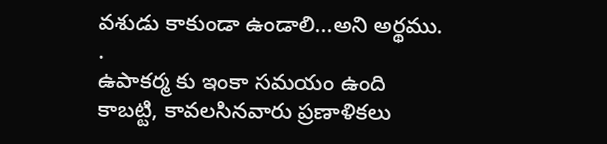వశుడు కాకుండా ఉండాలి...అని అర్థము.
.
ఉపాకర్మ కు ఇంకా సమయం ఉంది కాబట్టి, కావలసినవారు ప్రణాళికలు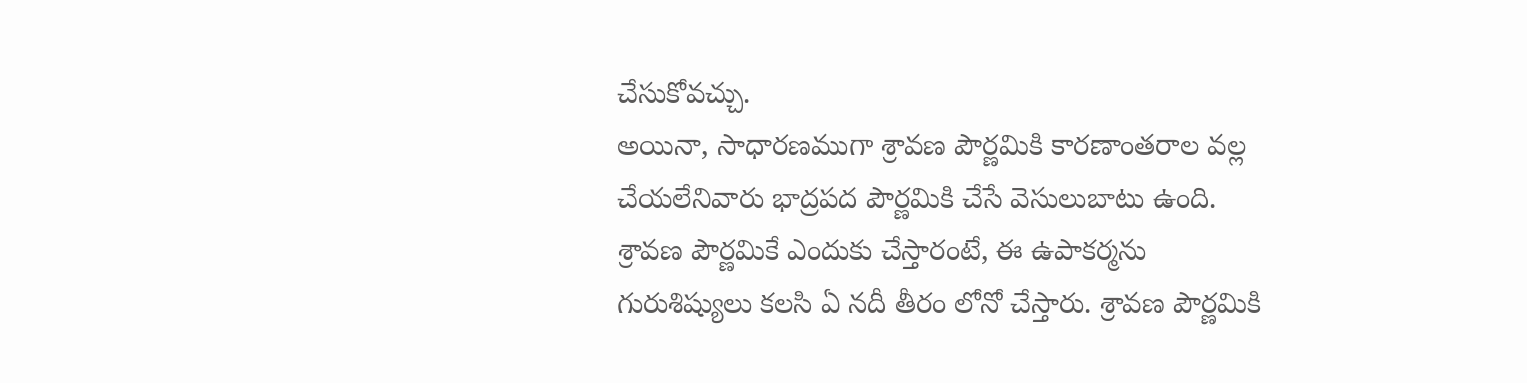చేసుకోవచ్చు.
అయినా, సాధారణముగా శ్రావణ పౌర్ణమికి కారణాంతరాల వల్ల చేయలేనివారు భాద్రపద పౌర్ణమికి చేసే వెసులుబాటు ఉంది.
శ్రావణ పౌర్ణమికే ఎందుకు చేస్తారంటే, ఈ ఉపాకర్మను గురుశిష్యులు కలసి ఏ నదీ తీరం లోనో చేస్తారు. శ్రావణ పౌర్ణమికి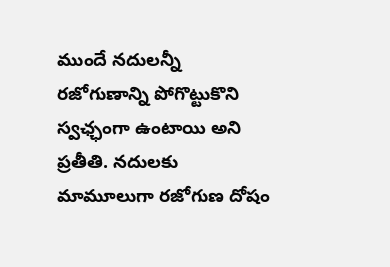ముందే నదులన్నీ రజోగుణాన్ని పోగొట్టుకొని స్వఛ్ఛంగా ఉంటాయి అని ప్రతీతి. నదులకు మామూలుగా రజోగుణ దోషం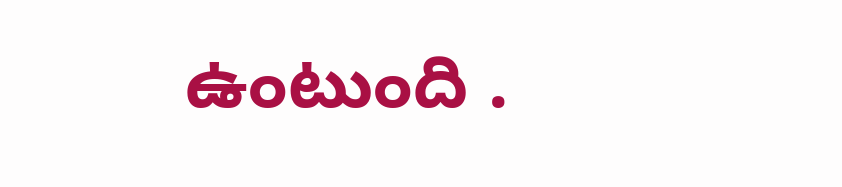ఉంటుంది .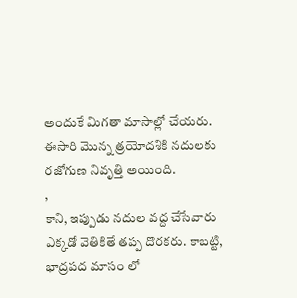అందుకే మిగతా మాసాల్లో చేయరు.
ఈసారి మొన్న త్రయోదశికి నదులకు రజోగుణ నివృత్తి అయింది.
,
కాని, ఇప్పుడు నదుల వద్ద చేసేవారు ఎక్కడో వెతికితే తప్ప దొరకరు. కాబట్టి, భాద్రపద మాసం లో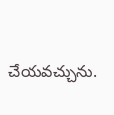చేయవచ్చును.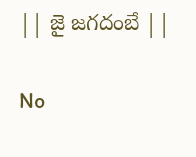|| జై జగదంబే ||

No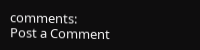comments:
Post a Comment